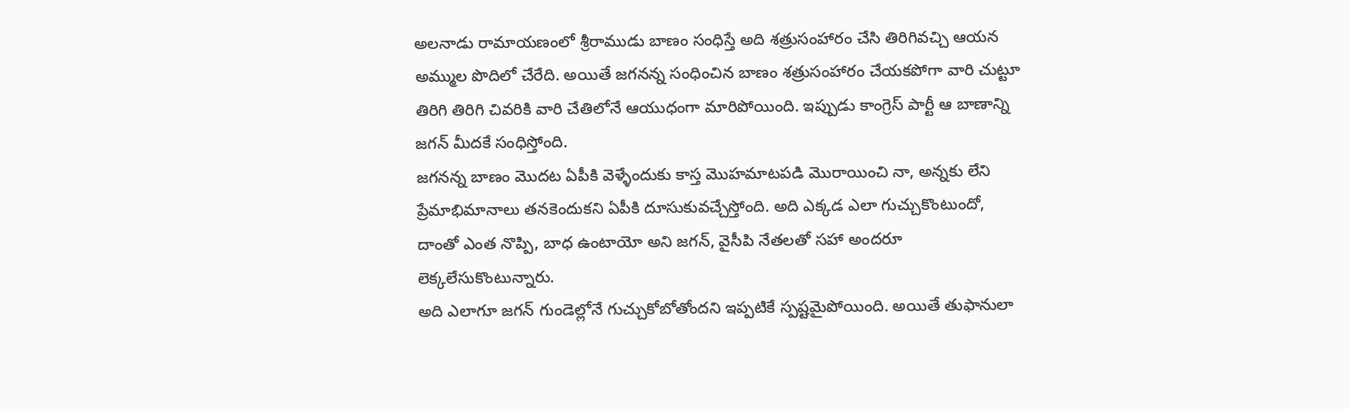అలనాడు రామాయణంలో శ్రీరాముడు బాణం సంధిస్తే అది శత్రుసంహారం చేసి తిరిగివచ్చి ఆయన అమ్ముల పొదిలో చేరేది. అయితే జగనన్న సంధించిన బాణం శత్రుసంహారం చేయకపోగా వారి చుట్టూ తిరిగి తిరిగి చివరికి వారి చేతిలోనే ఆయుధంగా మారిపోయింది. ఇప్పుడు కాంగ్రెస్ పార్టీ ఆ బాణాన్ని జగన్ మీదకే సంధిస్తోంది.
జగనన్న బాణం మొదట ఏపీకి వెళ్ళేందుకు కాస్త మొహమాటపడి మొరాయించి నా, అన్నకు లేని ప్రేమాభిమానాలు తనకెందుకని ఏపీకి దూసుకువచ్చేస్తోంది. అది ఎక్కడ ఎలా గుచ్చుకొంటుందో, దాంతో ఎంత నొప్పి, బాధ ఉంటాయో అని జగన్, వైసీపి నేతలతో సహా అందరూ లెక్కలేసుకొంటున్నారు.
అది ఎలాగూ జగన్ గుండెల్లోనే గుచ్చుకోబోతోందని ఇప్పటికే స్పష్టమైపోయింది. అయితే తుఫానులా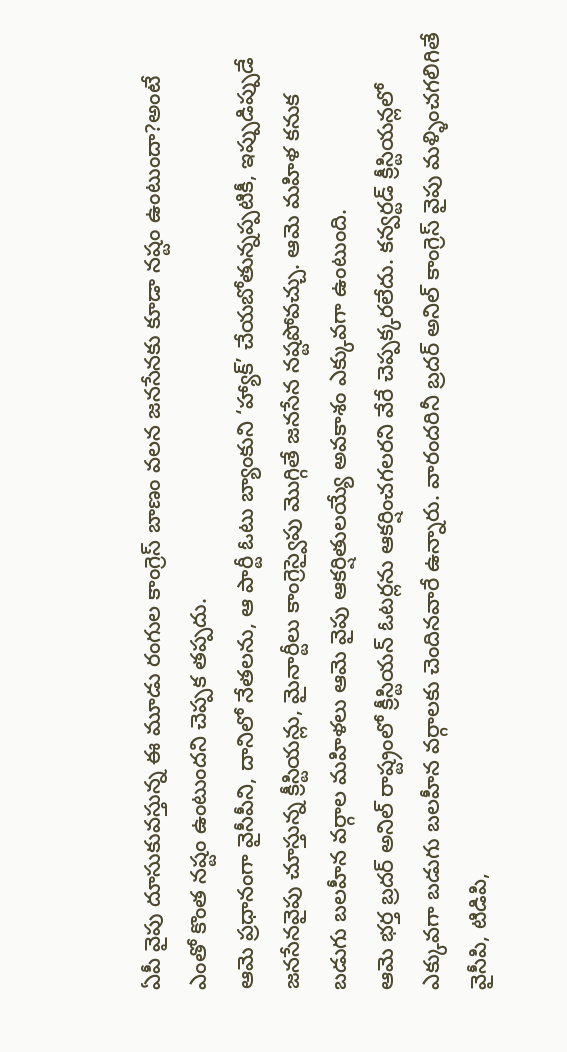ఏపీ వైపు దూసుకువస్తున్న ఈ మూడు రంగుల కాంగ్రెస్ బాణం వలన జనసేనకు కూడా నష్టం ఉంటుందా?అంటే ఎంతో కొంత నష్టం ఉంటుందని చెప్పక తప్పదు.
ఆమె ప్రధానంగా వైసీపీని, దానిలో నేతలను, ఆ పార్టీ ఓటు బ్యాంకుని ‘హ్యాక్’ చేయబోతున్నప్పటికీ, ఇప్పుడిప్పుడే జనసేనవైపు చూస్తున్న క్రీస్టియన్లు, మైనార్టీలు కాంగ్రెస్వైపు మొగ్గితే జనసేన నష్టపోవచ్చు. ఆమె మహిళ కనుక బడుగు బలహీన వర్గాల మహిళలు ఆమె వైపు ఆకర్షితులయ్యే అవకాశం ఎక్కువగా ఉంటుంది.
ఆమె భర్త బ్రదర్ అనిల్ రాష్ట్రంలో క్రీస్టియన్ ఓటర్లను ఆకర్షించగలరని వేరే చెప్పక్కరలేదు. కన్వర్టడ్ క్రీస్టియన్లలో ఎక్కువగా బడుగు బలహీన వర్గాలకు చెందినవారే ఉన్నారు. వారందరినీ బ్రదర్ అనిల్ కాంగ్రెస్ వైపు మళ్ళించగలిగితే వైసీపి, టిడిపి,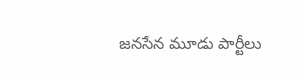జనసేన మూడు పార్టీలు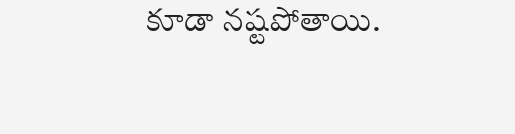కూడా నష్టపోతాయి.